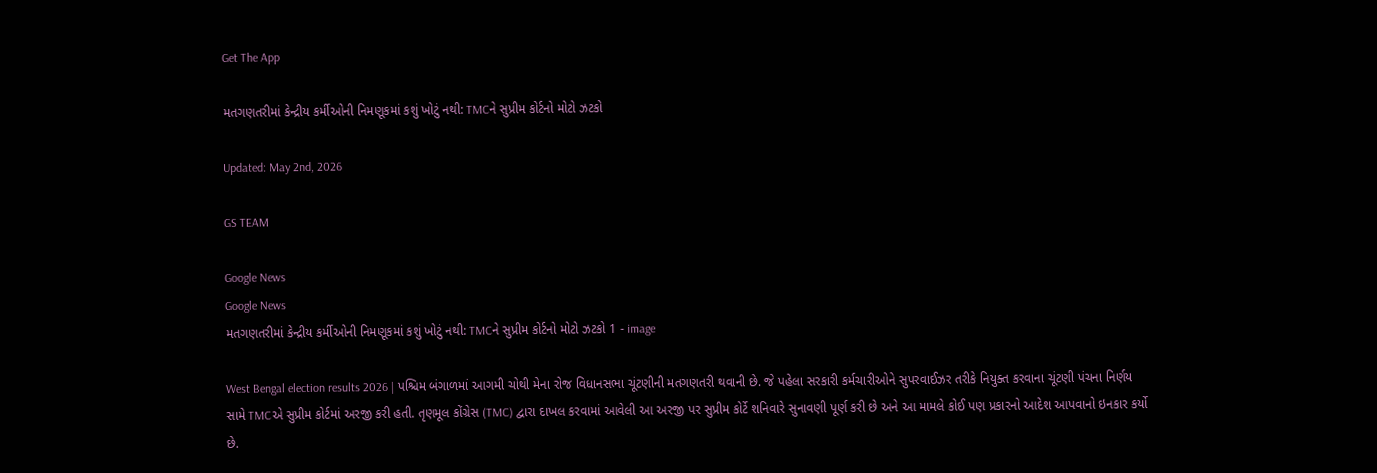Get The App

મતગણતરીમાં કેન્દ્રીય કર્મીઓની નિમણૂકમાં કશું ખોટું નથી: TMCને સુપ્રીમ કોર્ટનો મોટો ઝટકો

Updated: May 2nd, 2026

GS TEAM

Google News
Google News
મતગણતરીમાં કેન્દ્રીય કર્મીઓની નિમણૂકમાં કશું ખોટું નથી: TMCને સુપ્રીમ કોર્ટનો મોટો ઝટકો 1 - image

West Bengal election results 2026 | પશ્ચિમ બંગાળમાં આગમી ચોથી મેના રોજ વિધાનસભા ચૂંટણીની મતગણતરી થવાની છે. જે પહેલા સરકારી કર્મચારીઓને સુપરવાઈઝર તરીકે નિયુક્ત કરવાના ચૂંટણી પંચના નિર્ણય સામે TMCએ સુપ્રીમ કોર્ટમાં અરજી કરી હતી. તૃણમૂલ કોંગ્રેસ (TMC) દ્વારા દાખલ કરવામાં આવેલી આ અરજી પર સુપ્રીમ કોર્ટે શનિવારે સુનાવણી પૂર્ણ કરી છે અને આ મામલે કોઈ પણ પ્રકારનો આદેશ આપવાનો ઇનકાર કર્યો છે.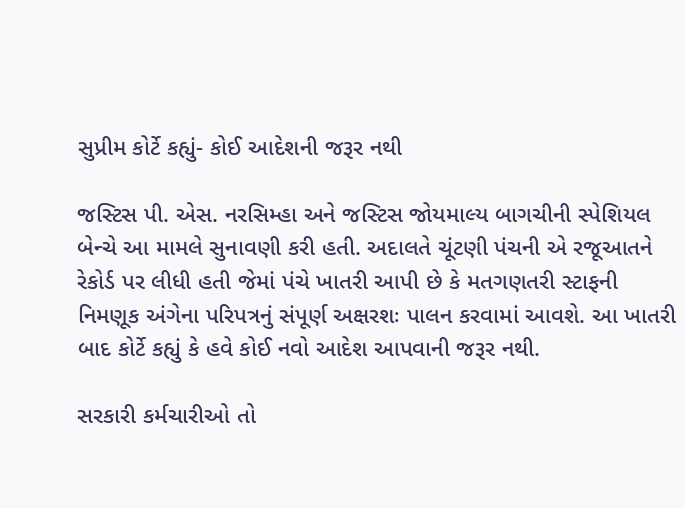સુપ્રીમ કોર્ટે કહ્યું- કોઈ આદેશની જરૂર નથી

જસ્ટિસ પી. એસ. નરસિમ્હા અને જસ્ટિસ જોયમાલ્ય બાગચીની સ્પેશિયલ બેન્ચે આ મામલે સુનાવણી કરી હતી. અદાલતે ચૂંટણી પંચની એ રજૂઆતને રેકોર્ડ પર લીધી હતી જેમાં પંચે ખાતરી આપી છે કે મતગણતરી સ્ટાફની નિમણૂક અંગેના પરિપત્રનું સંપૂર્ણ અક્ષરશઃ પાલન કરવામાં આવશે. આ ખાતરી બાદ કોર્ટે કહ્યું કે હવે કોઈ નવો આદેશ આપવાની જરૂર નથી.

સરકારી કર્મચારીઓ તો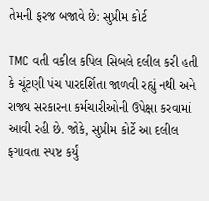તેમની ફરજ બજાવે છે: સુપ્રીમ કોર્ટ

TMC વતી વકીલ કપિલ સિબલે દલીલ કરી હતી કે ચૂંટણી પંચ પારદર્શિતા જાળવી રહ્યું નથી અને રાજ્ય સરકારના કર્મચારીઓની ઉપેક્ષા કરવામાં આવી રહી છે. જોકે, સુપ્રીમ કોર્ટે આ દલીલ ફગાવતા સ્પષ્ટ કર્યું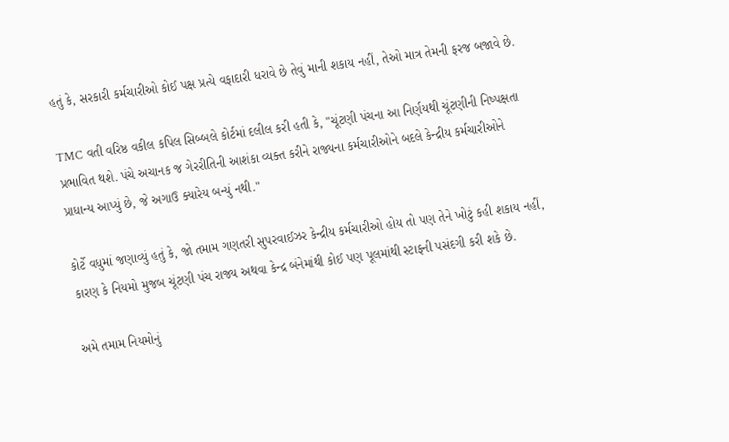હતું કે, સરકારી કર્મચારીઓ કોઈ પક્ષ પ્રત્યે વફાદારી ધરાવે છે તેવું માની શકાય નહીં, તેઓ માત્ર તેમની ફરજ બજાવે છે.

TMC વતી વરિષ્ઠ વકીલ કપિલ સિબ્બલે કોર્ટમાં દલીલ કરી હતી કે, "ચૂંટણી પંચના આ નિર્ણયથી ચૂંટણીની નિષ્પક્ષતા પ્રભાવિત થશે. પંચે અચાનક જ ગેરરીતિની આશંકા વ્યક્ત કરીને રાજ્યના કર્મચારીઓને બદલે કેન્દ્રીય કર્મચારીઓને પ્રાધાન્ય આપ્યું છે, જે અગાઉ ક્યારેય બન્યું નથી."

કોર્ટે વધુમાં જણાવ્યું હતું કે, જો તમામ ગણતરી સુપરવાઈઝર કેન્દ્રીય કર્મચારીઓ હોય તો પણ તેને ખોટું કહી શકાય નહીં, કારણ કે નિયમો મુજબ ચૂંટણી પંચ રાજ્ય અથવા કેન્દ્ર બંનેમાંથી કોઈ પણ પૂલમાંથી સ્ટાફની પસંદગી કરી શકે છે.

અમે તમામ નિયમોનું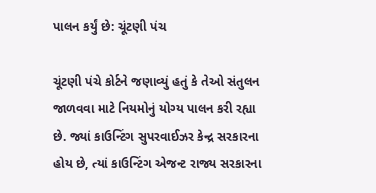પાલન કર્યું છે: ચૂંટણી પંચ

ચૂંટણી પંચે કોર્ટને જણાવ્યું હતું કે તેઓ સંતુલન જાળવવા માટે નિયમોનું યોગ્ય પાલન કરી રહ્યા છે. જ્યાં કાઉન્ટિંગ સુપરવાઈઝર કેન્દ્ર સરકારના હોય છે, ત્યાં કાઉન્ટિંગ એજન્ટ રાજ્ય સરકારના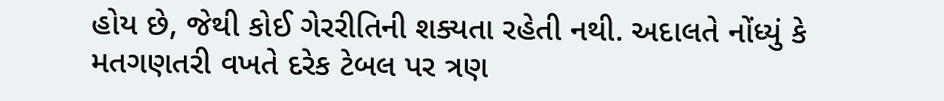હોય છે, જેથી કોઈ ગેરરીતિની શક્યતા રહેતી નથી. અદાલતે નોંધ્યું કે મતગણતરી વખતે દરેક ટેબલ પર ત્રણ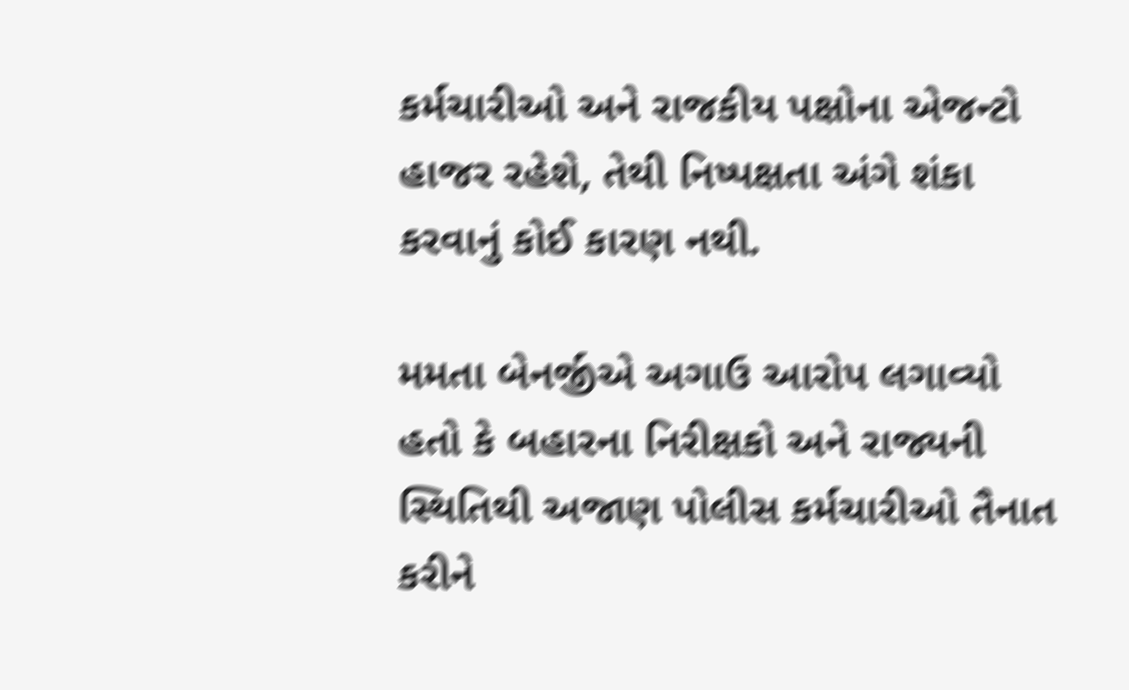કર્મચારીઓ અને રાજકીય પક્ષોના એજન્ટો હાજર રહેશે, તેથી નિષ્પક્ષતા અંગે શંકા કરવાનું કોઈ કારણ નથી.

મમતા બેનર્જીએ અગાઉ આરોપ લગાવ્યો હતો કે બહારના નિરીક્ષકો અને રાજ્યની સ્થિતિથી અજાણ પોલીસ કર્મચારીઓ તૈનાત કરીને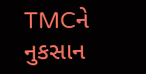TMCને નુકસાન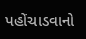પહોંચાડવાનો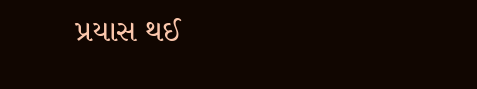પ્રયાસ થઈ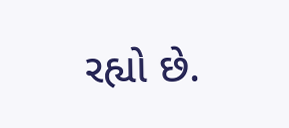રહ્યો છે.